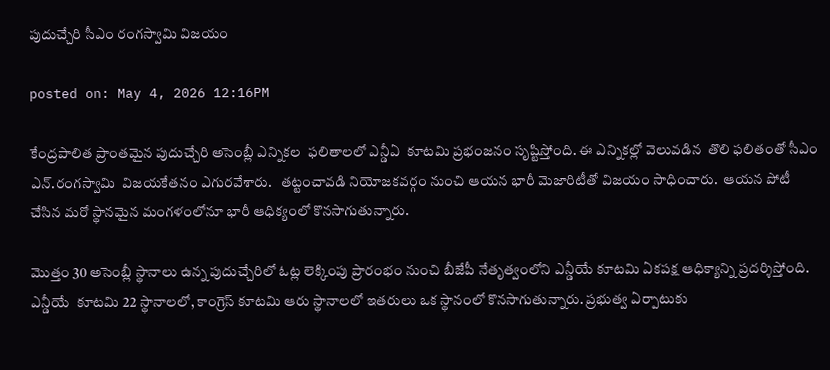పుదుచ్చేరి సీఎం రంగస్వామి విజయం

posted on: May 4, 2026 12:16PM

కేంద్రపాలిత ప్రాంతమైన పుదుచ్చేరి అసెంబ్లీ ఎన్నికల  ఫలితాలలో ఎన్డీఏ  కూటమి ప్రభంజనం సృష్టిస్తోంది. ఈ ఎన్నికల్లో వెలువడిన  తొలి ఫలితంతో సీఎం ఎన్.రంగస్వామి  విజయకేతనం ఎగురవేశారు.   తట్టంచావడి నియోజకవర్గం నుంచి ఆయన భారీ మెజారిటీతో విజయం సాధించారు.  ఆయన పోటీ చేసిన మరో స్థానమైన మంగళంలోనూ భారీ ఆధిక్యంలో కొనసాగుతున్నారు.

మొత్తం 30 అసెంబ్లీ స్థానాలు ఉన్న పుదుచ్చేరిలో ఓట్ల లెక్కింపు ప్రారంభం నుంచి బీజేపీ నేతృత్వంలోని ఎన్డీయే కూటమి ఏకపక్ష ఆధిక్యాన్ని ప్రదర్శిస్తోంది.  ఎన్డీయే  కూటమి 22 స్థానాలలో, కాంగ్రెస్ కూటమి ఆరు స్థానాలలో ఇతరులు ఒక స్థానంలో కొనసాగుతున్నారు. ప్రభుత్వ ఏర్పాటుకు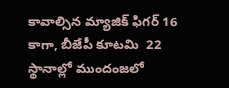కావాల్సిన మ్యాజిక్ ఫిగర్ 16 కాగా, బీజేపీ కూటమి  22 స్థానాల్లో ముందంజలో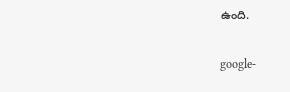ఉంది.

google-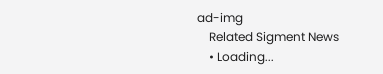ad-img
    Related Sigment News
    • Loading...